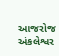આજરોજ અંકલેશ્વર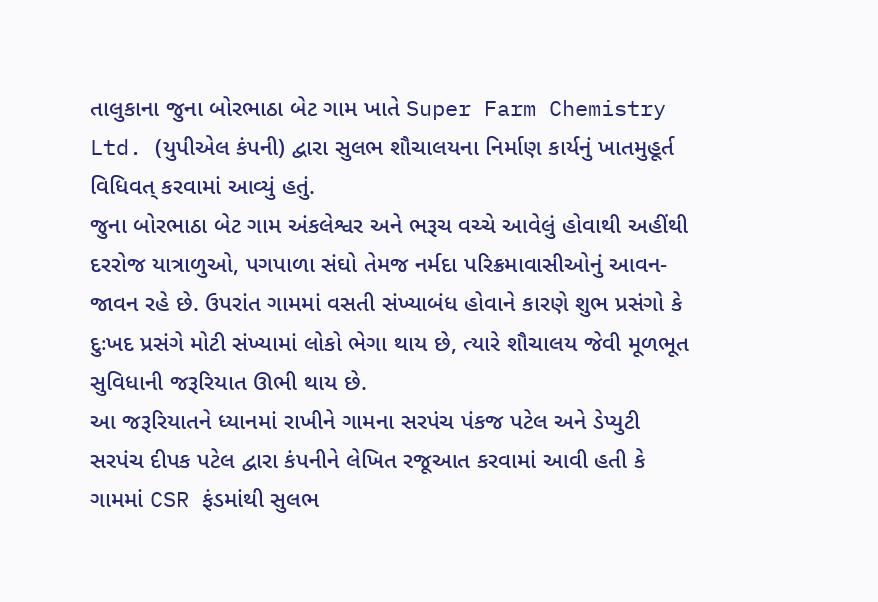તાલુકાના જુના બોરભાઠા બેટ ગામ ખાતે Super Farm Chemistry Ltd. (યુપીએલ કંપની) દ્વારા સુલભ શૌચાલયના નિર્માણ કાર્યનું ખાતમુહૂર્ત વિધિવત્ કરવામાં આવ્યું હતું.
જુના બોરભાઠા બેટ ગામ અંકલેશ્વર અને ભરૂચ વચ્ચે આવેલું હોવાથી અહીંથી દરરોજ યાત્રાળુઓ, પગપાળા સંઘો તેમજ નર્મદા પરિક્રમાવાસીઓનું આવન-જાવન રહે છે. ઉપરાંત ગામમાં વસતી સંખ્યાબંધ હોવાને કારણે શુભ પ્રસંગો કે દુઃખદ પ્રસંગે મોટી સંખ્યામાં લોકો ભેગા થાય છે, ત્યારે શૌચાલય જેવી મૂળભૂત સુવિધાની જરૂરિયાત ઊભી થાય છે.
આ જરૂરિયાતને ધ્યાનમાં રાખીને ગામના સરપંચ પંકજ પટેલ અને ડેપ્યુટી સરપંચ દીપક પટેલ દ્વારા કંપનીને લેખિત રજૂઆત કરવામાં આવી હતી કે ગામમાં CSR ફંડમાંથી સુલભ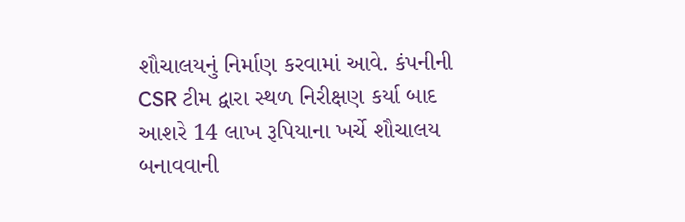શૌચાલયનું નિર્માણ કરવામાં આવે. કંપનીની CSR ટીમ દ્વારા સ્થળ નિરીક્ષણ કર્યા બાદ આશરે 14 લાખ રૂપિયાના ખર્ચે શૌચાલય બનાવવાની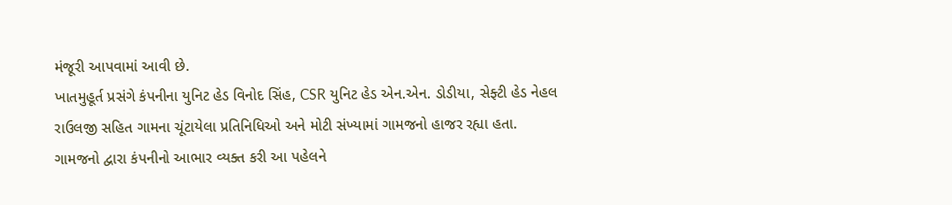મંજૂરી આપવામાં આવી છે.
ખાતમુહૂર્ત પ્રસંગે કંપનીના યુનિટ હેડ વિનોદ સિંહ, CSR યુનિટ હેડ એન.એન. ડોડીયા, સેફ્ટી હેડ નેહલ રાઉલજી સહિત ગામના ચૂંટાયેલા પ્રતિનિધિઓ અને મોટી સંખ્યામાં ગામજનો હાજર રહ્યા હતા. ગામજનો દ્વારા કંપનીનો આભાર વ્યક્ત કરી આ પહેલને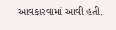આવકારવામાં આવી હતી.